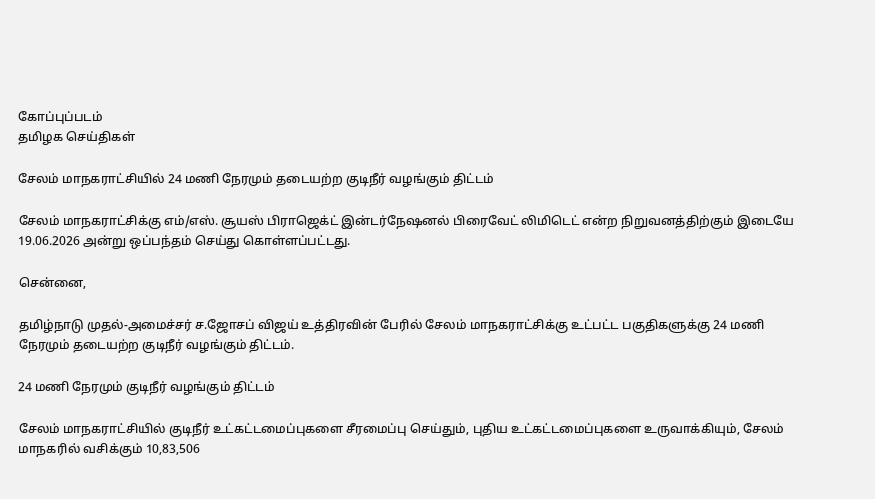கோப்புப்படம்
தமிழக செய்திகள்

சேலம் மாநகராட்சியில் 24 மணி நேரமும் தடையற்ற குடிநீர் வழங்கும் திட்டம்

சேலம் மாநகராட்சிக்கு எம்/எஸ். சூயஸ் பிராஜெக்ட் இன்டர்நேஷனல் பிரைவேட் லிமிடெட் என்ற நிறுவனத்திற்கும் இடையே 19.06.2026 அன்று ஒப்பந்தம் செய்து கொள்ளப்பட்டது.

சென்னை,

தமிழ்நாடு முதல்-அமைச்சர் ச.ஜோசப் விஜய் உத்திரவின் பேரில் சேலம் மாநகராட்சிக்கு உட்பட்ட பகுதிகளுக்கு 24 மணி நேரமும் தடையற்ற குடிநீர் வழங்கும் திட்டம்.

24 மணி நேரமும் குடிநீர் வழங்கும் திட்டம்

சேலம் மாநகராட்சியில் குடிநீர் உட்கட்டமைப்புகளை சீரமைப்பு செய்தும், புதிய உட்கட்டமைப்புகளை உருவாக்கியும், சேலம் மாநகரில் வசிக்கும் 10,83,506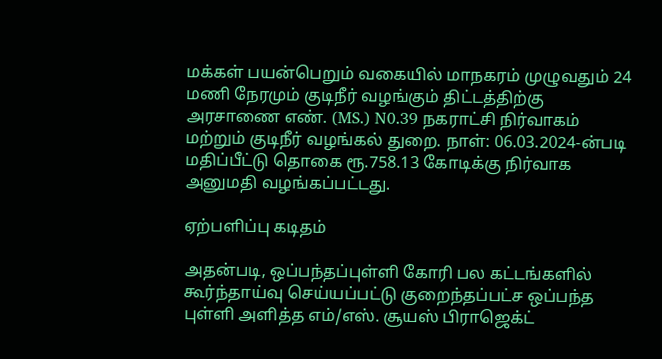மக்கள் பயன்பெறும் வகையில் மாநகரம் முழுவதும் 24 மணி நேரமும் குடிநீர் வழங்கும் திட்டத்திற்கு அரசாணை எண். (MS.) N0.39 நகராட்சி நிர்வாகம் மற்றும் குடிநீர் வழங்கல் துறை. நாள்: 06.03.2024-ன்படி மதிப்பீட்டு தொகை ரூ.758.13 கோடிக்கு நிர்வாக அனுமதி வழங்கப்பட்டது.

ஏற்பளிப்பு கடிதம்

அதன்படி, ஒப்பந்தப்புள்ளி கோரி பல கட்டங்களில் கூர்ந்தாய்வு செய்யப்பட்டு குறைந்தப்பட்ச ஒப்பந்த புள்ளி அளித்த எம்/எஸ். சூயஸ் பிராஜெக்ட்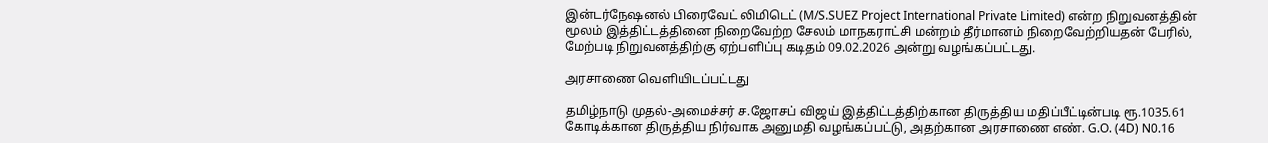இன்டர்நேஷனல் பிரைவேட் லிமிடெட் (M/S.SUEZ Project International Private Limited) என்ற நிறுவனத்தின் மூலம் இத்திட்டத்தினை நிறைவேற்ற சேலம் மாநகராட்சி மன்றம் தீர்மானம் நிறைவேற்றியதன் பேரில், மேற்படி நிறுவனத்திற்கு ஏற்பளிப்பு கடிதம் 09.02.2026 அன்று வழங்கப்பட்டது.

அரசாணை வெளியிடப்பட்டது

தமிழ்நாடு முதல்-அமைச்சர் ச.ஜோசப் விஜய் இத்திட்டத்திற்கான திருத்திய மதிப்பீட்டின்படி ரூ.1035.61 கோடிக்கான திருத்திய நிர்வாக அனுமதி வழங்கப்பட்டு, அதற்கான அரசாணை எண். G.O. (4D) N0.16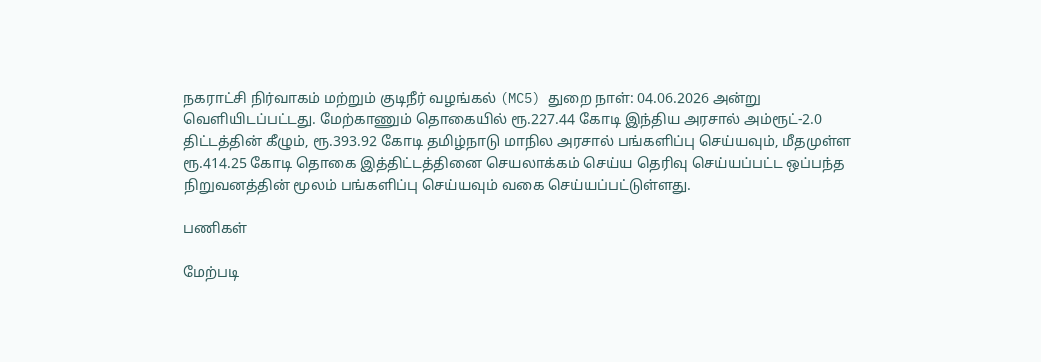நகராட்சி நிர்வாகம் மற்றும் குடிநீர் வழங்கல் (MC5) துறை நாள்: 04.06.2026 அன்று வெளியிடப்பட்டது. மேற்காணும் தொகையில் ரூ.227.44 கோடி இந்திய அரசால் அம்ரூட்-2.0 திட்டத்தின் கீழும், ரூ.393.92 கோடி தமிழ்நாடு மாநில அரசால் பங்களிப்பு செய்யவும், மீதமுள்ள ரூ.414.25 கோடி தொகை இத்திட்டத்தினை செயலாக்கம் செய்ய தெரிவு செய்யப்பட்ட ஒப்பந்த நிறுவனத்தின் மூலம் பங்களிப்பு செய்யவும் வகை செய்யப்பட்டுள்ளது.

பணிகள்

மேற்படி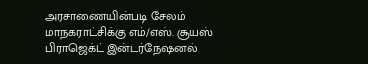அரசாணையின்படி சேலம் மாநகராட்சிக்கு எம்/எஸ். சூயஸ் பிராஜெக்ட் இன்டர்நேஷனல்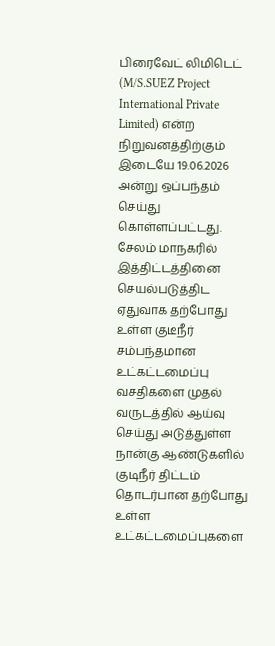பிரைவேட் லிமிடெட் (M/S.SUEZ Project International Private Limited) என்ற நிறுவனத்திற்கும் இடையே 19.06.2026 அன்று ஒப்பந்தம் செய்து கொள்ளப்பட்டது. சேலம் மாநகரில் இத்திட்டத்தினை செயல்படுத்திட ஏதுவாக தற்போது உள்ள குடீநீர் சம்பந்தமான உட்கட்டமைப்பு வசதிகளை முதல் வருடத்தில் ஆய்வு செய்து அடுத்துள்ள நான்கு ஆண்டுகளில் குடிநீர் திட்டம் தொடர்பான தற்போது உள்ள உட்கட்டமைப்புகளை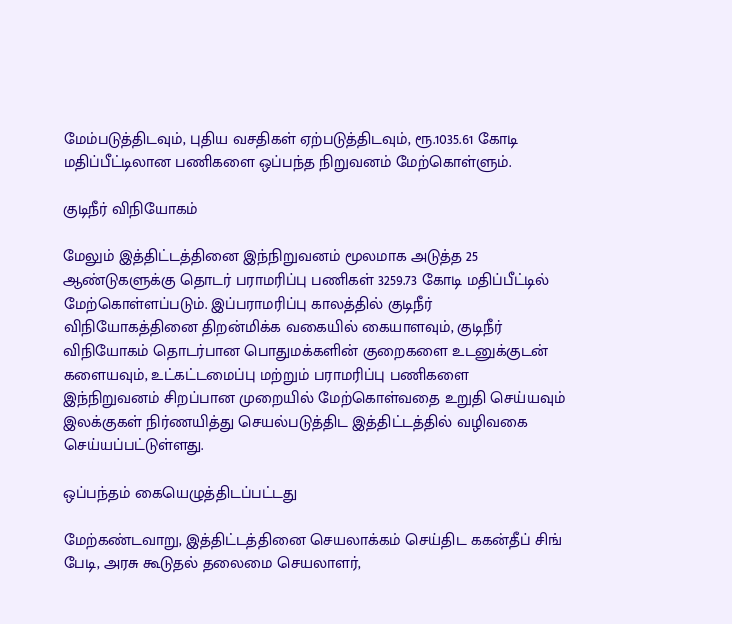மேம்படுத்திடவும், புதிய வசதிகள் ஏற்படுத்திடவும், ரூ.1035.61 கோடி மதிப்பீட்டிலான பணிகளை ஒப்பந்த நிறுவனம் மேற்கொள்ளும்.

குடிநீர் விநியோகம்

மேலும் இத்திட்டத்தினை இந்நிறுவனம் மூலமாக அடுத்த 25 ஆண்டுகளுக்கு தொடர் பராமரிப்பு பணிகள் 3259.73 கோடி மதிப்பீட்டில் மேற்கொள்ளப்படும். இப்பராமரிப்பு காலத்தில் குடிநீர் விநியோகத்தினை திறன்மிக்க வகையில் கையாளவும், குடிநீர் விநியோகம் தொடர்பான பொதுமக்களின் குறைகளை உடனுக்குடன் களையவும், உட்கட்டமைப்பு மற்றும் பராமரிப்பு பணிகளை இந்நிறுவனம் சிறப்பான முறையில் மேற்கொள்வதை உறுதி செய்யவும் இலக்குகள் நிர்ணயித்து செயல்படுத்திட இத்திட்டத்தில் வழிவகை செய்யப்பட்டுள்ளது.

ஒப்பந்தம் கையெழுத்திடப்பட்டது

மேற்கண்டவாறு, இத்திட்டத்தினை செயலாக்கம் செய்திட ககன்தீப் சிங் பேடி, அரசு கூடுதல் தலைமை செயலாளர்,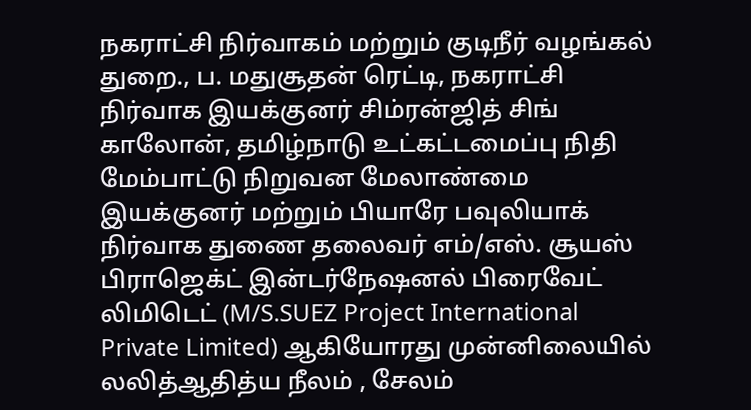நகராட்சி நிர்வாகம் மற்றும் குடிநீர் வழங்கல் துறை., ப. மதுசூதன் ரெட்டி, நகராட்சி நிர்வாக இயக்குனர் சிம்ரன்ஜித் சிங் காலோன், தமிழ்நாடு உட்கட்டமைப்பு நிதி மேம்பாட்டு நிறுவன மேலாண்மை இயக்குனர் மற்றும் பியாரே பவுலியாக் நிர்வாக துணை தலைவர் எம்/எஸ். சூயஸ் பிராஜெக்ட் இன்டர்நேஷனல் பிரைவேட் லிமிடெட் (M/S.SUEZ Project International Private Limited) ஆகியோரது முன்னிலையில் லலித்ஆதித்ய நீலம் , சேலம்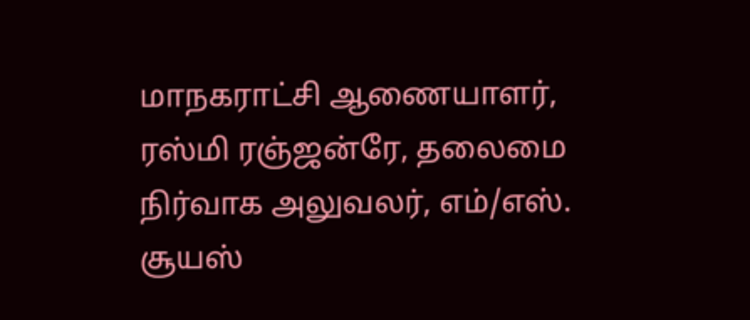மாநகராட்சி ஆணையாளர், ரஸ்மி ரஞ்ஜன்ரே, தலைமை நிர்வாக அலுவலர், எம்/எஸ். சூயஸ்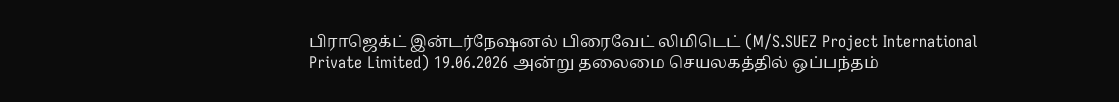பிராஜெக்ட் இன்டர்நேஷனல் பிரைவேட் லிமிடெட் (M/S.SUEZ Project International Private Limited) 19.06.2026 அன்று தலைமை செயலகத்தில் ஒப்பந்தம்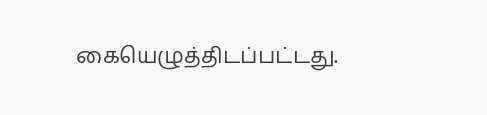கையெழுத்திடப்பட்டது.